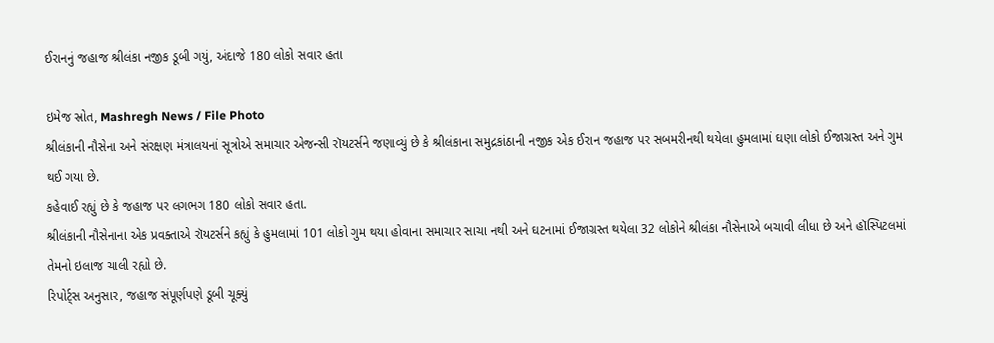ઈરાનનું જહાજ શ્રીલંકા નજીક ડૂબી ગયું, અંદાજે 180 લોકો સવાર હતા

ઇમેજ સ્રોત, Mashregh News / File Photo
શ્રીલંકાની નૌસેના અને સંરક્ષણ મંત્રાલયનાં સૂત્રોએ સમાચાર એજન્સી રૉયટર્સને જણાવ્યું છે કે શ્રીલંકાના સમુદ્રકાંઠાની નજીક એક ઈરાન જહાજ પર સબમરીનથી થયેલા હુમલામાં ઘણા લોકો ઈજાગ્રસ્ત અને ગુમ થઈ ગયા છે.
કહેવાઈ રહ્યું છે કે જહાજ પર લગભગ 180 લોકો સવાર હતા.
શ્રીલંકાની નૌસેનાના એક પ્રવક્તાએ રૉયટર્સને કહ્યું કે હુમલામાં 101 લોકો ગુમ થયા હોવાના સમાચાર સાચા નથી અને ઘટનામાં ઈજાગ્રસ્ત થયેલા 32 લોકોને શ્રીલંકા નૌસેનાએ બચાવી લીધા છે અને હૉસ્પિટલમાં તેમનો ઇલાજ ચાલી રહ્યો છે.
રિપોર્ટ્સ અનુસાર, જહાજ સંપૂર્ણપણે ડૂબી ચૂક્યું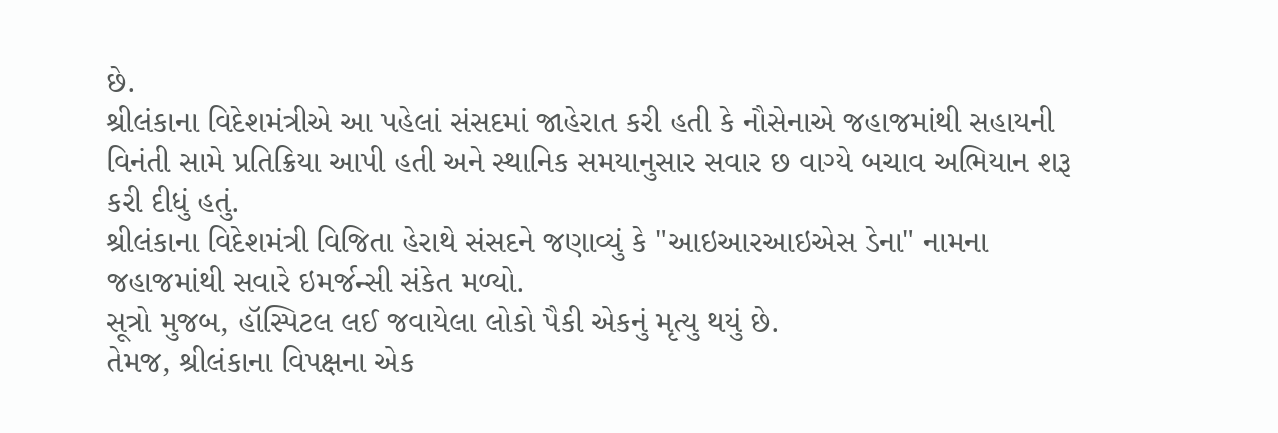છે.
શ્રીલંકાના વિદેશમંત્રીએ આ પહેલાં સંસદમાં જાહેરાત કરી હતી કે નૌસેનાએ જહાજમાંથી સહાયની વિનંતી સામે પ્રતિક્રિયા આપી હતી અને સ્થાનિક સમયાનુસાર સવાર છ વાગ્યે બચાવ અભિયાન શરૂ કરી દીધું હતું.
શ્રીલંકાના વિદેશમંત્રી વિજિતા હેરાથે સંસદને જણાવ્યું કે "આઇઆરઆઇએસ ડેના" નામના જહાજમાંથી સવારે ઇમર્જન્સી સંકેત મળ્યો.
સૂત્રો મુજબ, હૉસ્પિટલ લઈ જવાયેલા લોકો પૈકી એકનું મૃત્યુ થયું છે.
તેમજ, શ્રીલંકાના વિપક્ષના એક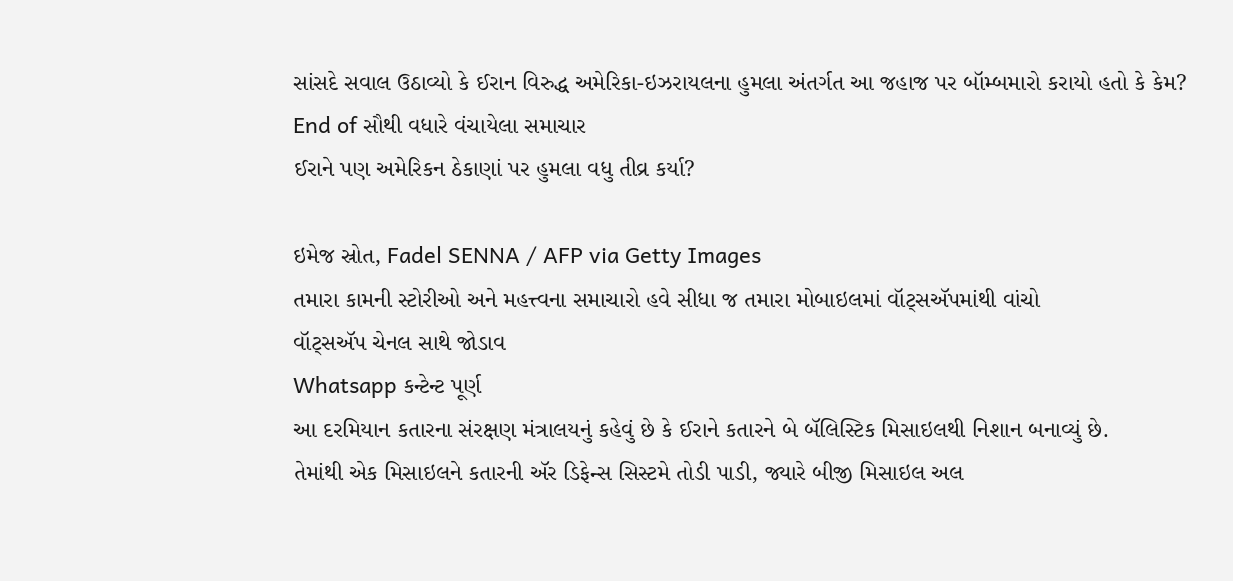સાંસદે સવાલ ઉઠાવ્યો કે ઈરાન વિરુદ્ધ અમેરિકા-ઇઝરાયલના હુમલા અંતર્ગત આ જહાજ પર બૉમ્બમારો કરાયો હતો કે કેમ?
End of સૌથી વધારે વંચાયેલા સમાચાર
ઈરાને પણ અમેરિકન ઠેકાણાં પર હુમલા વધુ તીવ્ર કર્યા?

ઇમેજ સ્રોત, Fadel SENNA / AFP via Getty Images
તમારા કામની સ્ટોરીઓ અને મહત્ત્વના સમાચારો હવે સીધા જ તમારા મોબાઇલમાં વૉટ્સઍપમાંથી વાંચો
વૉટ્સઍપ ચેનલ સાથે જોડાવ
Whatsapp કન્ટેન્ટ પૂર્ણ
આ દરમિયાન કતારના સંરક્ષણ મંત્રાલયનું કહેવું છે કે ઈરાને કતારને બે બૅલિસ્ટિક મિસાઇલથી નિશાન બનાવ્યું છે.
તેમાંથી એક મિસાઇલને કતારની ઍર ડિફેન્સ સિસ્ટમે તોડી પાડી, જ્યારે બીજી મિસાઇલ અલ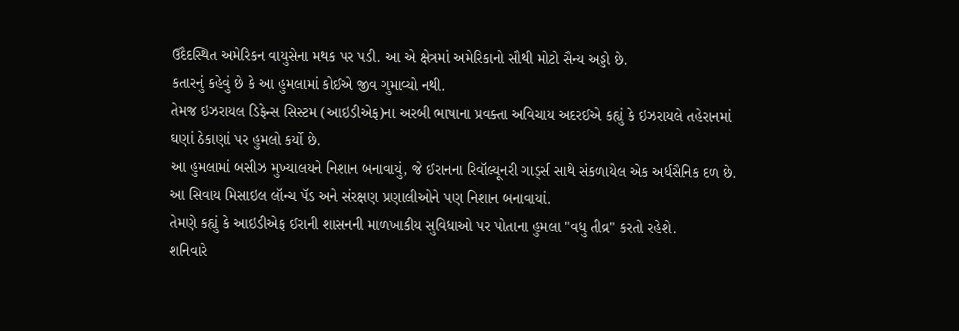ઉદૈદસ્થિત અમેરિકન વાયુસેના મથક પર પડી. આ એ ક્ષેત્રમાં અમેરિકાનો સૌથી મોટો સૈન્ય અડ્ડો છે.
કતારનું કહેવું છે કે આ હુમલામાં કોઈએ જીવ ગુમાવ્યો નથી.
તેમજ ઇઝરાયલ ડિફેન્સ સિસ્ટમ (આઇડીએફ)ના અરબી ભાષાના પ્રવક્તા અવિચાય અદરઈએ કહ્યું કે ઇઝરાયલે તહેરાનમાં ઘણાં ઠેકાણાં પર હુમલો કર્યો છે.
આ હુમલામાં બસીઝ મુખ્યાલયને નિશાન બનાવાયું, જે ઈરાનના રિવૉલ્યૂનરી ગાર્ડ્સ સાથે સંકળાયેલ એક અર્ધસૈનિક દળ છે.
આ સિવાય મિસાઇલ લૉન્ચ પૅડ અને સંરક્ષણ પ્રણાલીઓને પણ નિશાન બનાવાયાં.
તેમણે કહ્યું કે આઇડીએફ ઈરાની શાસનની માળખાકીય સુવિધાઓ પર પોતાના હુમલા "વધુ તીવ્ર" કરતો રહેશે.
શનિવારે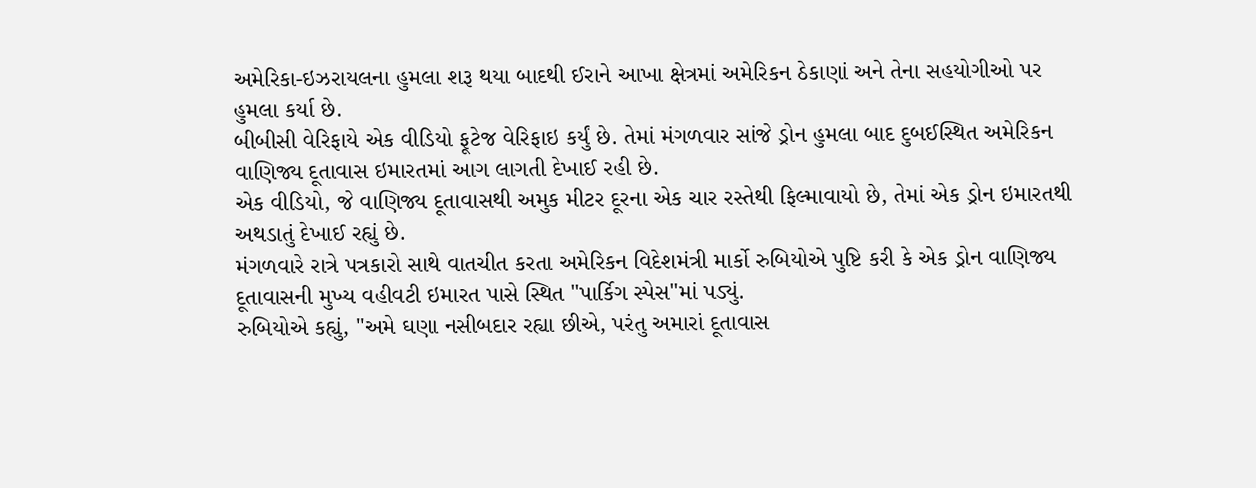અમેરિકા-ઇઝરાયલના હુમલા શરૂ થયા બાદથી ઈરાને આખા ક્ષેત્રમાં અમેરિકન ઠેકાણાં અને તેના સહયોગીઓ પર હુમલા કર્યા છે.
બીબીસી વેરિફાયે એક વીડિયો ફૂટેજ વેરિફાઇ કર્યું છે. તેમાં મંગળવાર સાંજે ડ્રોન હુમલા બાદ દુબઈસ્થિત અમેરિકન વાણિજ્ય દૂતાવાસ ઇમારતમાં આગ લાગતી દેખાઈ રહી છે.
એક વીડિયો, જે વાણિજ્ય દૂતાવાસથી અમુક મીટર દૂરના એક ચાર રસ્તેથી ફિલ્માવાયો છે, તેમાં એક ડ્રોન ઇમારતથી અથડાતું દેખાઈ રહ્યું છે.
મંગળવારે રાત્રે પત્રકારો સાથે વાતચીત કરતા અમેરિકન વિદેશમંત્રી માર્કો રુબિયોએ પુષ્ટિ કરી કે એક ડ્રોન વાણિજ્ય દૂતાવાસની મુખ્ય વહીવટી ઇમારત પાસે સ્થિત "પાર્કિગ સ્પેસ"માં પડ્યું.
રુબિયોએ કહ્યું, "અમે ઘણા નસીબદાર રહ્યા છીએ, પરંતુ અમારાં દૂતાવાસ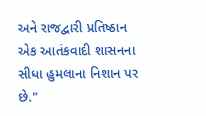અને રાજદ્વારી પ્રતિષ્ઠાન એક આતંકવાદી શાસનના સીધા હુમલાના નિશાન પર છે."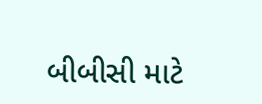બીબીસી માટે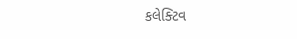કલેક્ટિવ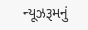ન્યૂઝરૂમનું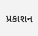પ્રકાશન